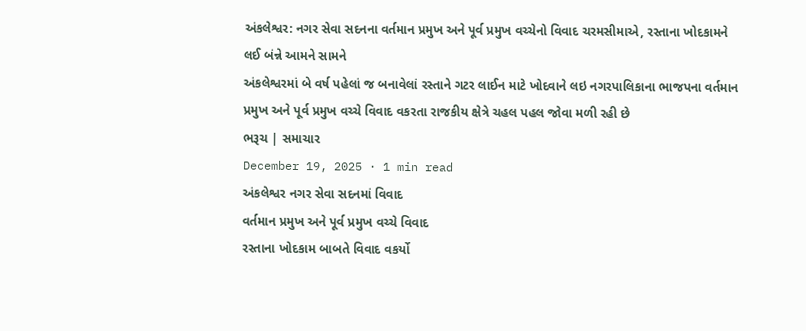અંકલેશ્વર: નગર સેવા સદનના વર્તમાન પ્રમુખ અને પૂર્વ પ્રમુખ વચ્ચેનો વિવાદ ચરમસીમાએ, રસ્તાના ખોદકામને લઈ બંન્ને આમને સામને
અંકલેશ્વરમાં બે વર્ષ પહેલાં જ બનાવેલાં રસ્તાને ગટર લાઈન માટે ખોદવાને લઇ નગરપાલિકાના ભાજપના વર્તમાન પ્રમુખ અને પૂર્વ પ્રમુખ વચ્ચે વિવાદ વકરતા રાજકીય ક્ષેત્રે ચહલ પહલ જોવા મળી રહી છે
ભરૂચ | સમાચાર
December 19, 2025 · 1 min read
અંકલેશ્વર નગર સેવા સદનમાં વિવાદ
વર્તમાન પ્રમુખ અને પૂર્વ પ્રમુખ વચ્ચે વિવાદ
રસ્તાના ખોદકામ બાબતે વિવાદ વકર્યો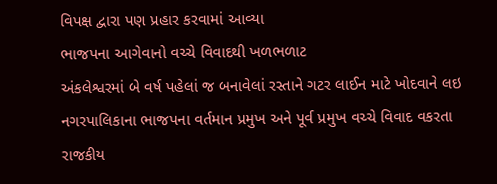વિપક્ષ દ્વારા પણ પ્રહાર કરવામાં આવ્યા
ભાજપના આગેવાનો વચ્ચે વિવાદથી ખળભળાટ
અંકલેશ્વરમાં બે વર્ષ પહેલાં જ બનાવેલાં રસ્તાને ગટર લાઈન માટે ખોદવાને લઇ નગરપાલિકાના ભાજપના વર્તમાન પ્રમુખ અને પૂર્વ પ્રમુખ વચ્ચે વિવાદ વકરતા રાજકીય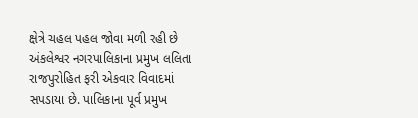ક્ષેત્રે ચહલ પહલ જોવા મળી રહી છે
અંકલેશ્વર નગરપાલિકાના પ્રમુખ લલિતા રાજપુરોહિત ફરી એકવાર વિવાદમાં સપડાયા છે. પાલિકાના પૂર્વ પ્રમુખ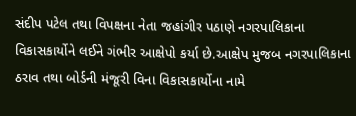સંદીપ પટેલ તથા વિપક્ષના નેતા જહાંગીર પઠાણે નગરપાલિકાના વિકાસકાર્યોને લઈને ગંભીર આક્ષેપો કર્યા છે.આક્ષેપ મુજબ નગરપાલિકાના ઠરાવ તથા બોર્ડની મંજૂરી વિના વિકાસકાર્યોના નામે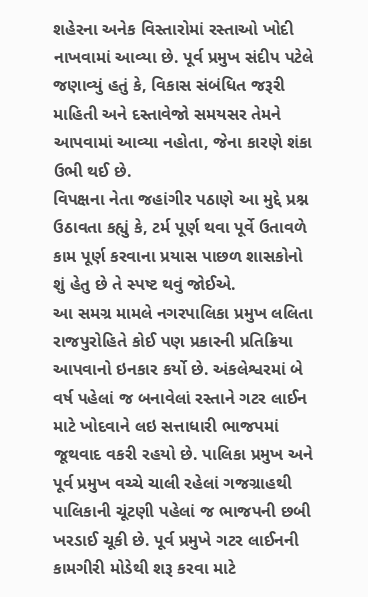શહેરના અનેક વિસ્તારોમાં રસ્તાઓ ખોદી નાખવામાં આવ્યા છે. પૂર્વ પ્રમુખ સંદીપ પટેલે જણાવ્યું હતું કે, વિકાસ સંબંધિત જરૂરી માહિતી અને દસ્તાવેજો સમયસર તેમને આપવામાં આવ્યા નહોતા, જેના કારણે શંકા ઉભી થઈ છે.
વિપક્ષના નેતા જહાંગીર પઠાણે આ મુદ્દે પ્રશ્ન ઉઠાવતા કહ્યું કે, ટર્મ પૂર્ણ થવા પૂર્વે ઉતાવળે કામ પૂર્ણ કરવાના પ્રયાસ પાછળ શાસકોનો શું હેતુ છે તે સ્પષ્ટ થવું જોઈએ.
આ સમગ્ર મામલે નગરપાલિકા પ્રમુખ લલિતા રાજપુરોહિતે કોઈ પણ પ્રકારની પ્રતિક્રિયા આપવાનો ઇનકાર કર્યો છે. અંકલેશ્વરમાં બે વર્ષ પહેલાં જ બનાવેલાં રસ્તાને ગટર લાઈન માટે ખોદવાને લઇ સત્તાધારી ભાજપમાં જૂથવાદ વકરી રહયો છે. પાલિકા પ્રમુખ અને પૂર્વ પ્રમુખ વચ્ચે ચાલી રહેલાં ગજગ્રાહથી પાલિકાની ચૂંટણી પહેલાં જ ભાજપની છબી ખરડાઈ ચૂકી છે. પૂર્વ પ્રમુખે ગટર લાઈનની કામગીરી મોડેથી શરૂ કરવા માટે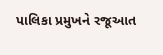પાલિકા પ્રમુખને રજૂઆત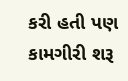કરી હતી પણ કામગીરી શરૂ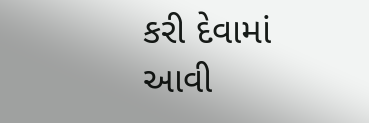કરી દેવામાં આવી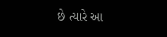છે ત્યારે આ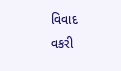વિવાદ વકરી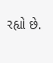રહ્યો છે.